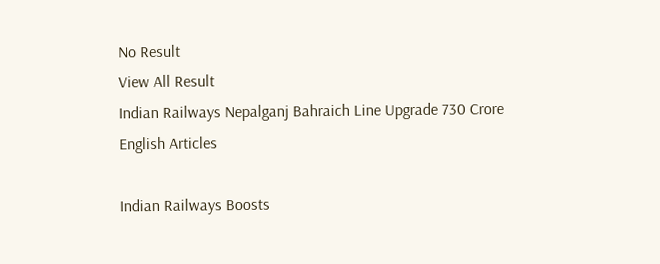No Result
View All Result
Indian Railways Nepalganj Bahraich Line Upgrade 730 Crore
English Articles

Indian Railways Boosts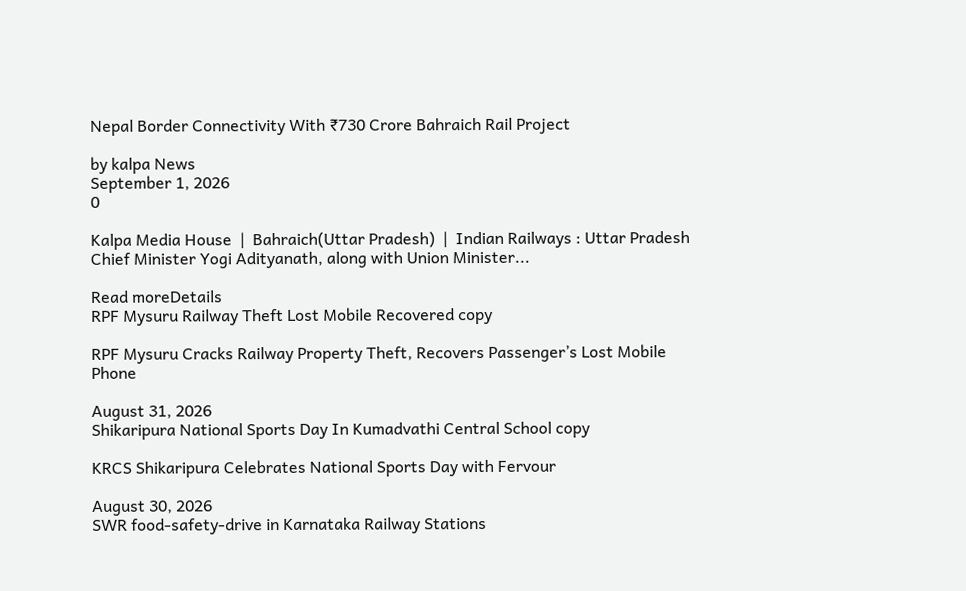Nepal Border Connectivity With ₹730 Crore Bahraich Rail Project

by kalpa News
September 1, 2026
0

Kalpa Media House  |  Bahraich(Uttar Pradesh)  |  Indian Railways : Uttar Pradesh Chief Minister Yogi Adityanath, along with Union Minister...

Read moreDetails
RPF Mysuru Railway Theft Lost Mobile Recovered copy

RPF Mysuru Cracks Railway Property Theft, Recovers Passenger’s Lost Mobile Phone

August 31, 2026
Shikaripura National Sports Day In Kumadvathi Central School copy

KRCS Shikaripura Celebrates National Sports Day with Fervour

August 30, 2026
SWR food-safety-drive in Karnataka Railway Stations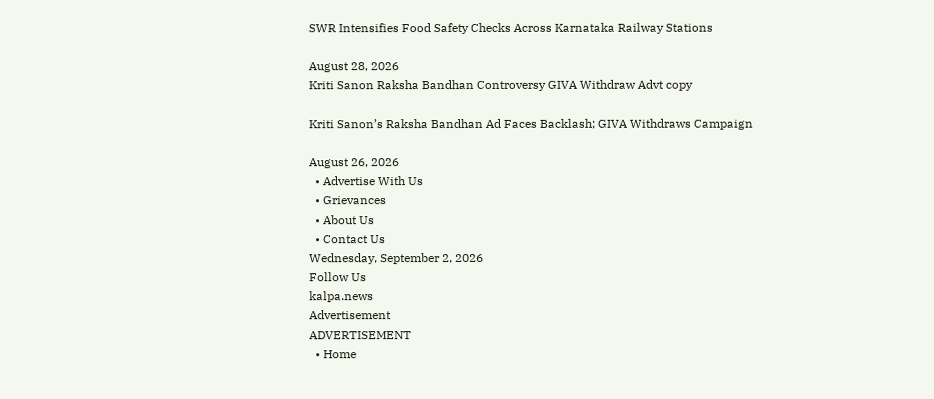SWR Intensifies Food Safety Checks Across Karnataka Railway Stations

August 28, 2026
Kriti Sanon Raksha Bandhan Controversy GIVA Withdraw Advt copy

Kriti Sanon’s Raksha Bandhan Ad Faces Backlash; GIVA Withdraws Campaign

August 26, 2026
  • Advertise With Us
  • Grievances
  • About Us
  • Contact Us
Wednesday, September 2, 2026
Follow Us
kalpa.news
Advertisement
ADVERTISEMENT
  • Home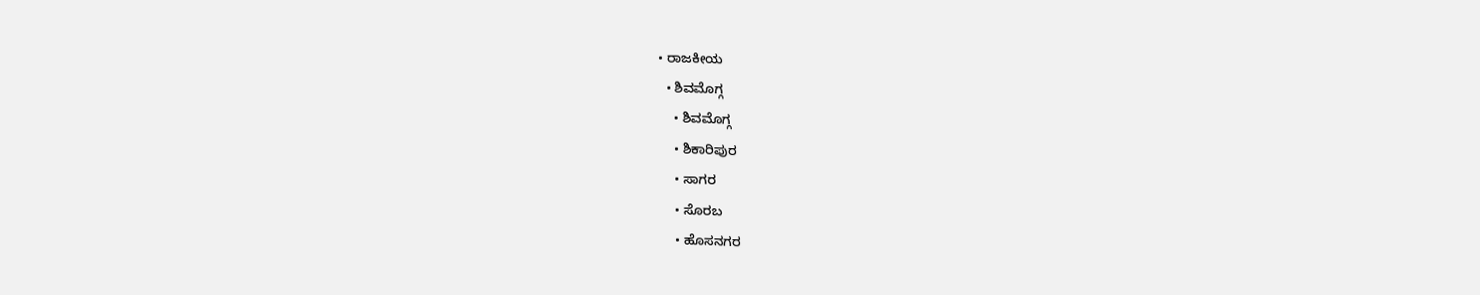• ರಾಜಕೀಯ
  • ಶಿವಮೊಗ್ಗ
    • ಶಿವಮೊಗ್ಗ
    • ಶಿಕಾರಿಪುರ
    • ಸಾಗರ
    • ಸೊರಬ
    • ಹೊಸನಗರ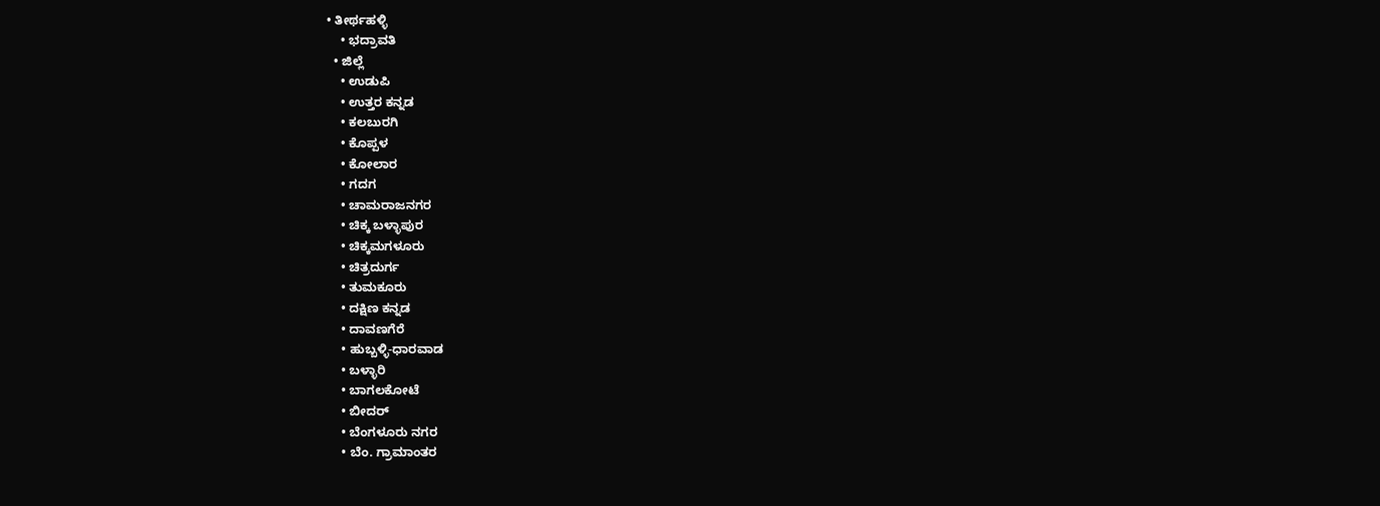• ತೀರ್ಥಹಳ್ಳಿ
    • ಭದ್ರಾವತಿ
  • ಜಿಲ್ಲೆ
    • ಉಡುಪಿ
    • ಉತ್ತರ ಕನ್ನಡ
    • ಕಲಬುರಗಿ
    • ಕೊಪ್ಪಳ
    • ಕೋಲಾರ
    • ಗದಗ
    • ಚಾಮರಾಜನಗರ
    • ಚಿಕ್ಕ ಬಳ್ಳಾಪುರ
    • ಚಿಕ್ಕಮಗಳೂರು
    • ಚಿತ್ರದುರ್ಗ
    • ತುಮಕೂರು
    • ದಕ್ಷಿಣ ಕನ್ನಡ
    • ದಾವಣಗೆರೆ
    • ಹುಬ್ಬಳ್ಳಿ-ಧಾರವಾಡ
    • ಬಳ್ಳಾರಿ
    • ಬಾಗಲಕೋಟೆ
    • ಬೀದರ್
    • ಬೆಂಗಳೂರು ನಗರ
    • ಬೆಂ. ಗ್ರಾಮಾಂತರ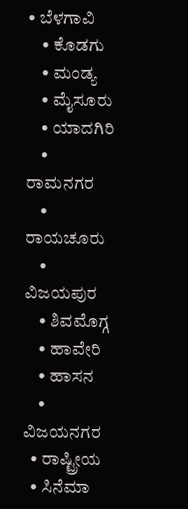• ಬೆಳಗಾವಿ
    • ಕೊಡಗು
    • ಮಂಡ್ಯ
    • ಮೈಸೂರು
    • ಯಾದಗಿರಿ
    • ರಾಮನಗರ
    • ರಾಯಚೂರು
    • ವಿಜಯಪುರ
    • ಶಿವಮೊಗ್ಗ
    • ಹಾವೇರಿ
    • ಹಾಸನ
    • ವಿಜಯನಗರ
  • ರಾಷ್ಟ್ರೀಯ
  • ಸಿನೆಮಾ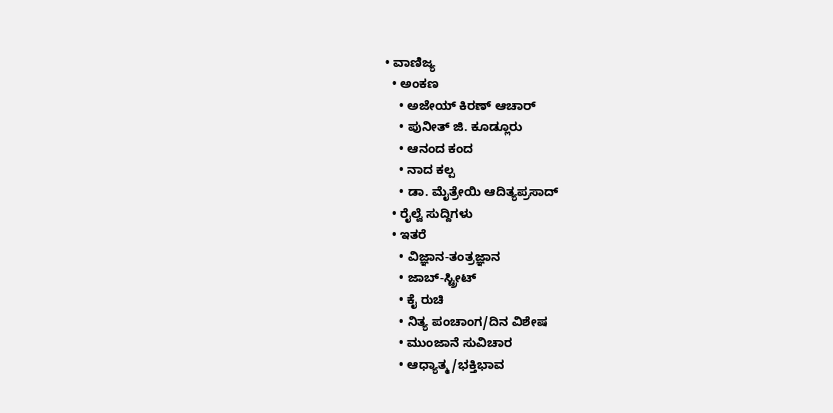• ವಾಣಿಜ್ಯ
  • ಅಂಕಣ
    • ಅಜೇಯ್ ಕಿರಣ್ ಆಚಾರ್
    • ಪುನೀತ್ ಜಿ. ಕೂಡ್ಲೂರು
    • ಆನಂದ ಕಂದ
    • ನಾದ ಕಲ್ಪ
    • ಡಾ. ಮೈತ್ರೇಯಿ ಆದಿತ್ಯಪ್ರಸಾದ್
  • ರೈಲ್ವೆ ಸುದ್ದಿಗಳು
  • ಇತರೆ
    • ವಿಜ್ಞಾನ-ತಂತ್ರಜ್ಞಾನ
    • ಜಾಬ್-ಸ್ಟ್ರೀಟ್
    • ಕೈ ರುಚಿ
    • ನಿತ್ಯ ಪಂಚಾಂಗ/ದಿನ ವಿಶೇಷ
    • ಮುಂಜಾನೆ ಸುವಿಚಾರ
    • ಆಧ್ಯಾತ್ಮ/ಭಕ್ತಿಭಾವ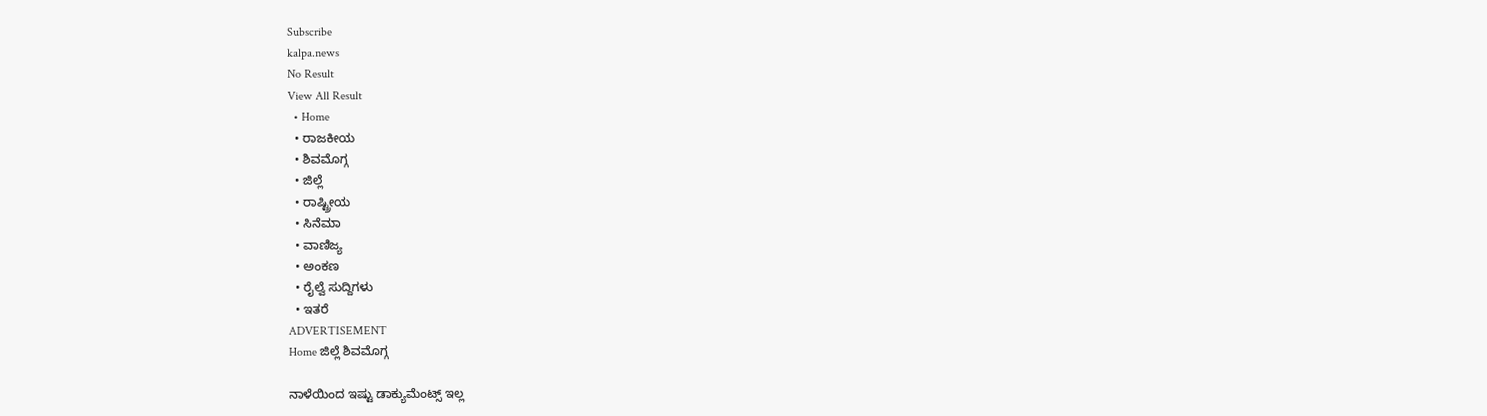Subscribe
kalpa.news
No Result
View All Result
  • Home
  • ರಾಜಕೀಯ
  • ಶಿವಮೊಗ್ಗ
  • ಜಿಲ್ಲೆ
  • ರಾಷ್ಟ್ರೀಯ
  • ಸಿನೆಮಾ
  • ವಾಣಿಜ್ಯ
  • ಅಂಕಣ
  • ರೈಲ್ವೆ ಸುದ್ದಿಗಳು
  • ಇತರೆ
ADVERTISEMENT
Home ಜಿಲ್ಲೆ ಶಿವಮೊಗ್ಗ

ನಾಳೆಯಿಂದ ಇಷ್ಟು ಡಾಕ್ಯುಮೆಂಟ್ಸ್ ಇಲ್ಲ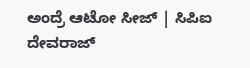ಅಂದ್ರೆ ಆಟೋ ಸೀಜ್ | ಸಿಪಿಐ ದೇವರಾಜ್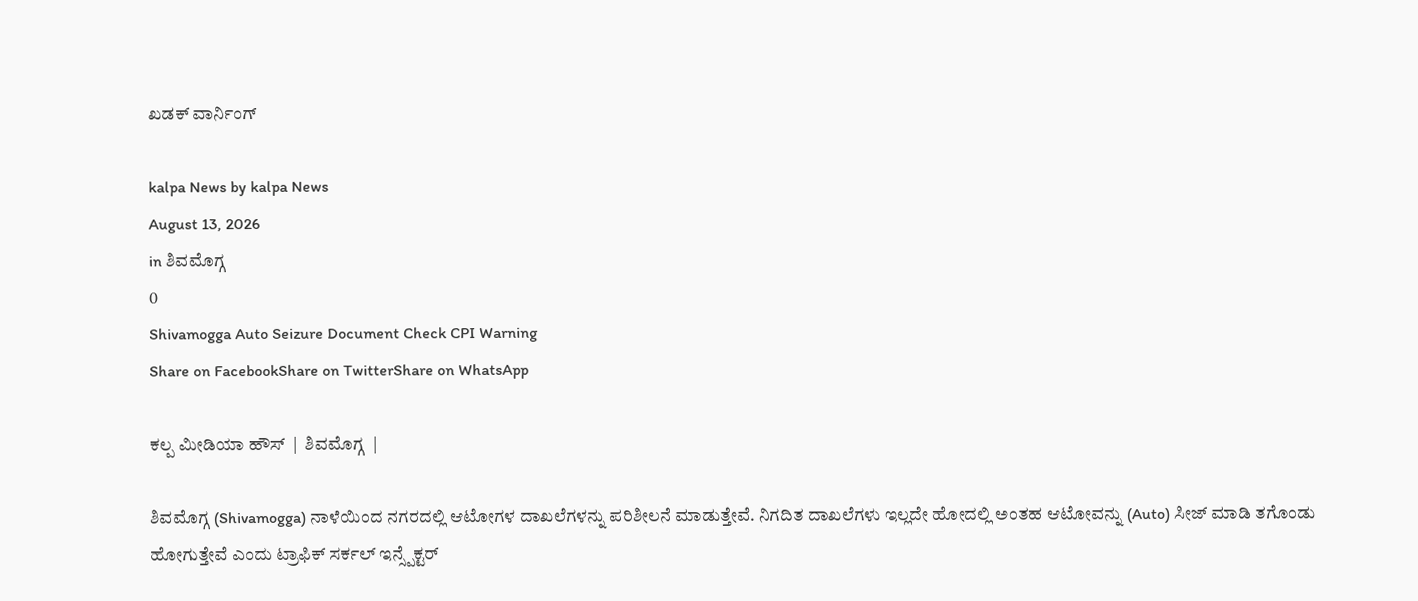ಖಡಕ್ ವಾರ್ನಿಂಗ್

kalpa News by kalpa News
August 13, 2026
in ಶಿವಮೊಗ್ಗ
0
Shivamogga Auto Seizure Document Check CPI Warning
Share on FacebookShare on TwitterShare on WhatsApp

ಕಲ್ಪ ಮೀಡಿಯಾ ಹೌಸ್  |  ಶಿವಮೊಗ್ಗ  |

ಶಿವಮೊಗ್ಗ (Shivamogga) ನಾಳೆಯಿಂದ ನಗರದಲ್ಲಿ ಆಟೋಗಳ ದಾಖಲೆಗಳನ್ನು ಪರಿಶೀಲನೆ ಮಾಡುತ್ತೇವೆ. ನಿಗದಿತ ದಾಖಲೆಗಳು ಇಲ್ಲದೇ ಹೋದಲ್ಲಿ ಅಂತಹ ಆಟೋವನ್ನು (Auto) ಸೀಜ್ ಮಾಡಿ ತಗೊಂಡು ಹೋಗುತ್ತೇವೆ ಎಂದು ಟ್ರಾಫಿಕ್ ಸರ್ಕಲ್ ಇನ್ಸ್ಪೆಕ್ಟರ್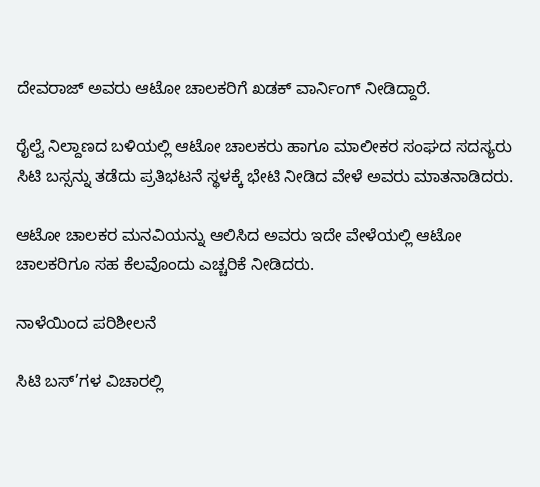ದೇವರಾಜ್ ಅವರು ಆಟೋ ಚಾಲಕರಿಗೆ ಖಡಕ್ ವಾರ್ನಿಂಗ್ ನೀಡಿದ್ದಾರೆ.

ರೈಲ್ವೆ ನಿಲ್ದಾಣದ ಬಳಿಯಲ್ಲಿ ಆಟೋ ಚಾಲಕರು ಹಾಗೂ ಮಾಲೀಕರ ಸಂಘದ ಸದಸ್ಯರು ಸಿಟಿ ಬಸ್ಸನ್ನು ತಡೆದು ಪ್ರತಿಭಟನೆ ಸ್ಥಳಕ್ಕೆ ಭೇಟಿ ನೀಡಿದ ವೇಳೆ ಅವರು ಮಾತನಾಡಿದರು.

ಆಟೋ ಚಾಲಕರ ಮನವಿಯನ್ನು ಆಲಿಸಿದ ಅವರು ಇದೇ ವೇಳೆಯಲ್ಲಿ ಆಟೋ ಚಾಲಕರಿಗೂ ಸಹ ಕೆಲವೊಂದು ಎಚ್ಚರಿಕೆ ನೀಡಿದರು.

ನಾಳೆಯಿಂದ ಪರಿಶೀಲನೆ

ಸಿಟಿ ಬಸ್’ಗಳ ವಿಚಾರಲ್ಲಿ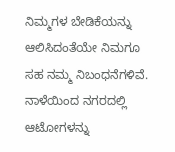ನಿಮ್ಮಗಳ ಬೇಡಿಕೆಯನ್ನು ಆಲಿಸಿದಂತೆಯೇ ನಿಮಗೂ ಸಹ ನಮ್ಮ ನಿಬಂಧನೆಗಳಿವೆ. ನಾಳೆಯಿಂದ ನಗರದಲ್ಲಿ ಆಟೋಗಳನ್ನು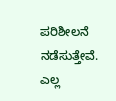ಪರಿಶೀಲನೆ ನಡೆಸುತ್ತೇವೆ. ಎಲ್ಲ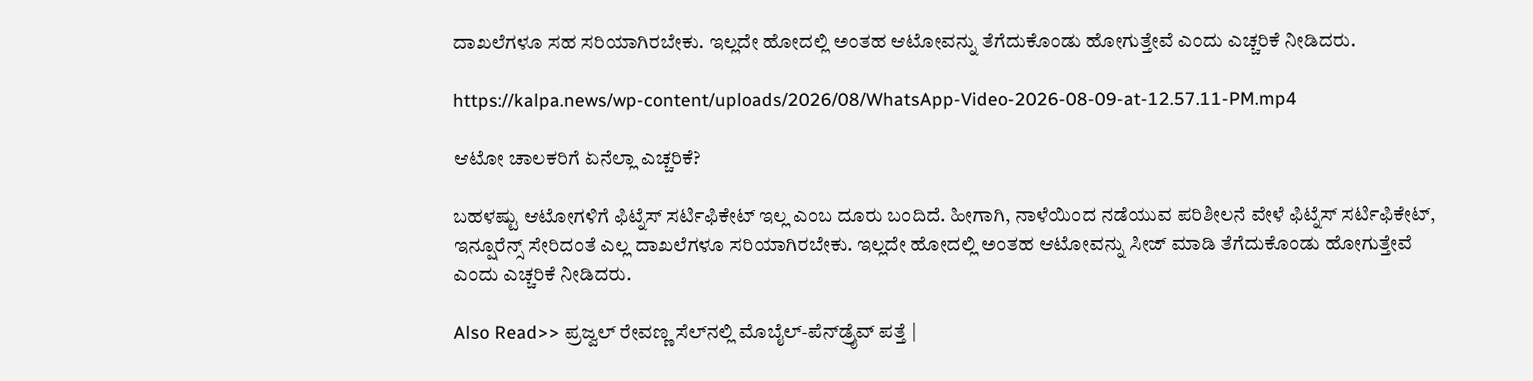ದಾಖಲೆಗಳೂ ಸಹ ಸರಿಯಾಗಿರಬೇಕು. ಇಲ್ಲದೇ ಹೋದಲ್ಲಿ ಅಂತಹ ಆಟೋವನ್ನು ತೆಗೆದುಕೊಂಡು ಹೋಗುತ್ತೇವೆ ಎಂದು ಎಚ್ಚರಿಕೆ ನೀಡಿದರು.

https://kalpa.news/wp-content/uploads/2026/08/WhatsApp-Video-2026-08-09-at-12.57.11-PM.mp4

ಆಟೋ ಚಾಲಕರಿಗೆ ಏನೆಲ್ಲಾ ಎಚ್ಚರಿಕೆ?

ಬಹಳಷ್ಟು ಆಟೋಗಳಿಗೆ ಫಿಟ್ನೆಸ್ ಸರ್ಟಿಫಿಕೇಟ್ ಇಲ್ಲ ಎಂಬ ದೂರು ಬಂದಿದೆ. ಹೀಗಾಗಿ, ನಾಳೆಯಿಂದ ನಡೆಯುವ ಪರಿಶೀಲನೆ ವೇಳೆ ಫಿಟ್ನೆಸ್ ಸರ್ಟಿಫಿಕೇಟ್, ಇನ್ಷೂರೆನ್ಸ್ ಸೇರಿದಂತೆ ಎಲ್ಲ ದಾಖಲೆಗಳೂ ಸರಿಯಾಗಿರಬೇಕು. ಇಲ್ಲದೇ ಹೋದಲ್ಲಿ ಅಂತಹ ಆಟೋವನ್ನು ಸೀಜ್ ಮಾಡಿ ತೆಗೆದುಕೊಂಡು ಹೋಗುತ್ತೇವೆ ಎಂದು ಎಚ್ಚರಿಕೆ ನೀಡಿದರು.

Also Read>> ಪ್ರಜ್ವಲ್ ರೇವಣ್ಣ ಸೆಲ್‌ನಲ್ಲಿ ಮೊಬೈಲ್-ಪೆನ್‌ಡ್ರೈವ್ ಪತ್ತೆ |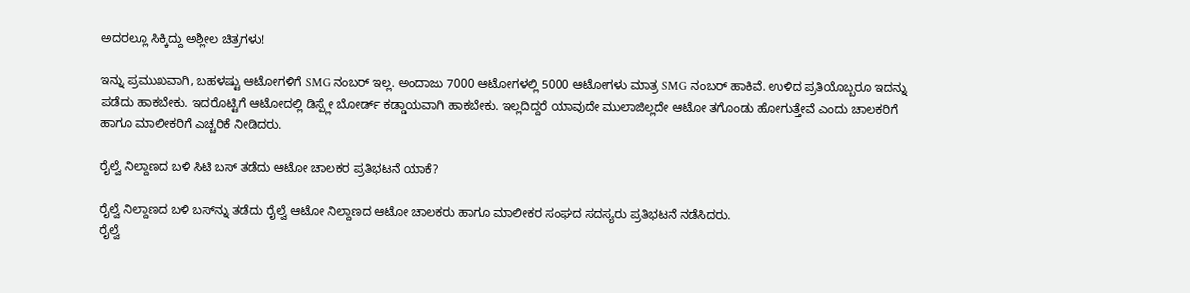ಅದರಲ್ಲೂ ಸಿಕ್ಕಿದ್ದು ಅಶ್ಲೀಲ ಚಿತ್ರಗಳು!

ಇನ್ನು ಪ್ರಮುಖವಾಗಿ, ಬಹಳಷ್ಟು ಆಟೋಗಳಿಗೆ SMG ನಂಬರ್ ಇಲ್ಲ. ಅಂದಾಜು 7000 ಆಟೋಗಳಲ್ಲಿ 5000 ಆಟೋಗಳು ಮಾತ್ರ SMG ನಂಬರ್ ಹಾಕಿವೆ. ಉಳಿದ ಪ್ರತಿಯೊಬ್ಬರೂ ಇದನ್ನು ಪಡೆದು ಹಾಕಬೇಕು. ಇದರೊಟ್ಟಿಗೆ ಆಟೋದಲ್ಲಿ ಡಿಸ್ಪ್ಲೇ ಬೋರ್ಡ್ ಕಡ್ಡಾಯವಾಗಿ ಹಾಕಬೇಕು. ಇಲ್ಲದಿದ್ದರೆ ಯಾವುದೇ ಮುಲಾಜಿಲ್ಲದೇ ಆಟೋ ತಗೊಂಡು ಹೋಗುತ್ತೇವೆ ಎಂದು ಚಾಲಕರಿಗೆ ಹಾಗೂ ಮಾಲೀಕರಿಗೆ ಎಚ್ಚರಿಕೆ ನೀಡಿದರು.

ರೈಲ್ವೆ ನಿಲ್ದಾಣದ ಬಳಿ ಸಿಟಿ ಬಸ್ ತಡೆದು ಆಟೋ ಚಾಲಕರ ಪ್ರತಿಭಟನೆ ಯಾಕೆ?

ರೈಲ್ವೆ ನಿಲ್ದಾಣದ ಬಳಿ ಬಸ್‌ನ್ನು ತಡೆದು ರೈಲ್ವೆ ಆಟೋ ನಿಲ್ದಾಣದ ಆಟೋ ಚಾಲಕರು ಹಾಗೂ ಮಾಲೀಕರ ಸಂಘದ ಸದಸ್ಯರು ಪ್ರತಿಭಟನೆ ನಡೆಸಿದರು.
ರೈಲ್ವೆ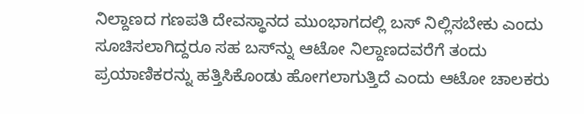ನಿಲ್ದಾಣದ ಗಣಪತಿ ದೇವಸ್ಥಾನದ ಮುಂಭಾಗದಲ್ಲಿ ಬಸ್ ನಿಲ್ಲಿಸಬೇಕು ಎಂದು ಸೂಚಿಸಲಾಗಿದ್ದರೂ ಸಹ ಬಸ್‌ನ್ನು ಆಟೋ ನಿಲ್ದಾಣದವರೆಗೆ ತಂದು ಪ್ರಯಾಣಿಕರನ್ನು ಹತ್ತಿಸಿಕೊಂಡು ಹೋಗಲಾಗುತ್ತಿದೆ ಎಂದು ಆಟೋ ಚಾಲಕರು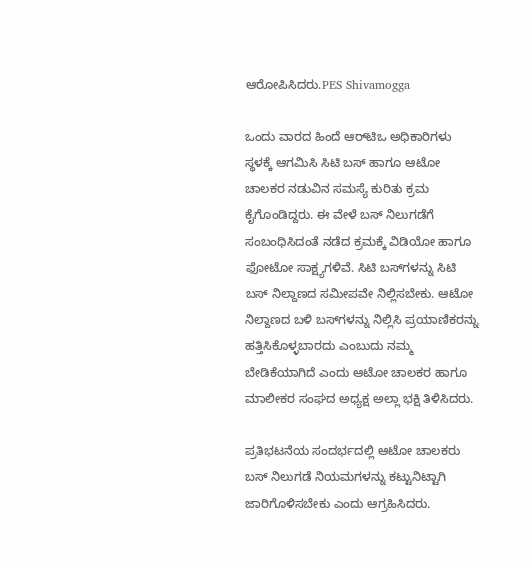ಆರೋಪಿಸಿದರು.PES Shivamogga

ಒಂದು ವಾರದ ಹಿಂದೆ ಆರ್‌ಟಿಒ ಅಧಿಕಾರಿಗಳು ಸ್ಥಳಕ್ಕೆ ಆಗಮಿಸಿ ಸಿಟಿ ಬಸ್ ಹಾಗೂ ಆಟೋ ಚಾಲಕರ ನಡುವಿನ ಸಮಸ್ಯೆ ಕುರಿತು ಕ್ರಮ ಕೈಗೊಂಡಿದ್ದರು. ಈ ವೇಳೆ ಬಸ್ ನಿಲುಗಡೆಗೆ ಸಂಬಂಧಿಸಿದಂತೆ ನಡೆದ ಕ್ರಮಕ್ಕೆ ವಿಡಿಯೋ ಹಾಗೂ ಫೋಟೋ ಸಾಕ್ಷ್ಯಗಳಿವೆ. ಸಿಟಿ ಬಸ್‌ಗಳನ್ನು ಸಿಟಿ ಬಸ್ ನಿಲ್ದಾಣದ ಸಮೀಪವೇ ನಿಲ್ಲಿಸಬೇಕು. ಆಟೋ ನಿಲ್ದಾಣದ ಬಳಿ ಬಸ್‌ಗಳನ್ನು ನಿಲ್ಲಿಸಿ ಪ್ರಯಾಣಿಕರನ್ನು ಹತ್ತಿಸಿಕೊಳ್ಳಬಾರದು ಎಂಬುದು ನಮ್ಮ ಬೇಡಿಕೆಯಾಗಿದೆ ಎಂದು ಆಟೋ ಚಾಲಕರ ಹಾಗೂ ಮಾಲೀಕರ ಸಂಘದ ಅಧ್ಯಕ್ಷ ಅಲ್ಲಾ ಭಕ್ಷಿ ತಿಳಿಸಿದರು.

ಪ್ರತಿಭಟನೆಯ ಸಂದರ್ಭದಲ್ಲಿ ಆಟೋ ಚಾಲಕರು ಬಸ್ ನಿಲುಗಡೆ ನಿಯಮಗಳನ್ನು ಕಟ್ಟುನಿಟ್ಟಾಗಿ ಜಾರಿಗೊಳಿಸಬೇಕು ಎಂದು ಆಗ್ರಹಿಸಿದರು.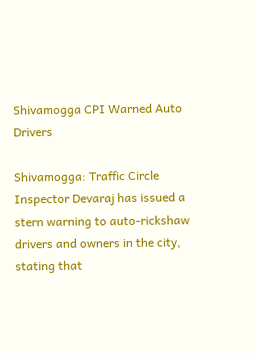Shivamogga CPI Warned Auto Drivers

Shivamogga: Traffic Circle Inspector Devaraj has issued a stern warning to auto-rickshaw drivers and owners in the city, stating that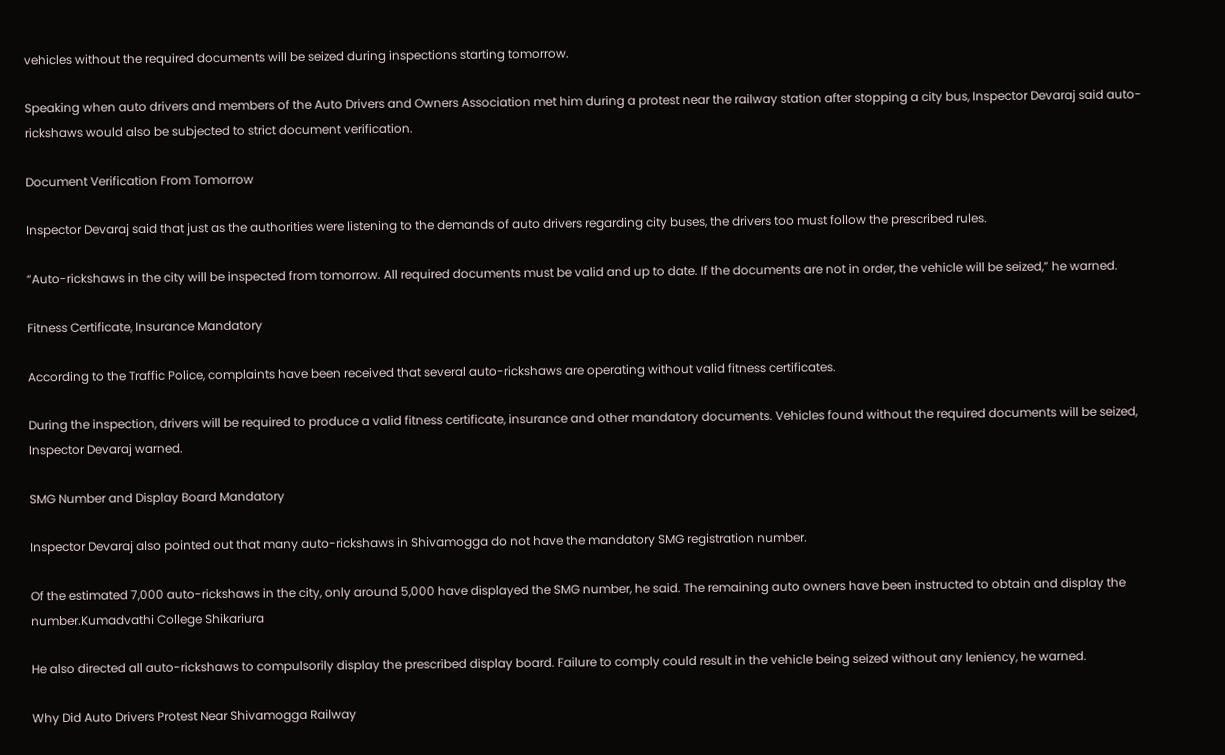vehicles without the required documents will be seized during inspections starting tomorrow.

Speaking when auto drivers and members of the Auto Drivers and Owners Association met him during a protest near the railway station after stopping a city bus, Inspector Devaraj said auto-rickshaws would also be subjected to strict document verification.

Document Verification From Tomorrow

Inspector Devaraj said that just as the authorities were listening to the demands of auto drivers regarding city buses, the drivers too must follow the prescribed rules.

“Auto-rickshaws in the city will be inspected from tomorrow. All required documents must be valid and up to date. If the documents are not in order, the vehicle will be seized,” he warned.

Fitness Certificate, Insurance Mandatory

According to the Traffic Police, complaints have been received that several auto-rickshaws are operating without valid fitness certificates.

During the inspection, drivers will be required to produce a valid fitness certificate, insurance and other mandatory documents. Vehicles found without the required documents will be seized, Inspector Devaraj warned.

SMG Number and Display Board Mandatory

Inspector Devaraj also pointed out that many auto-rickshaws in Shivamogga do not have the mandatory SMG registration number.

Of the estimated 7,000 auto-rickshaws in the city, only around 5,000 have displayed the SMG number, he said. The remaining auto owners have been instructed to obtain and display the number.Kumadvathi College Shikariura

He also directed all auto-rickshaws to compulsorily display the prescribed display board. Failure to comply could result in the vehicle being seized without any leniency, he warned.

Why Did Auto Drivers Protest Near Shivamogga Railway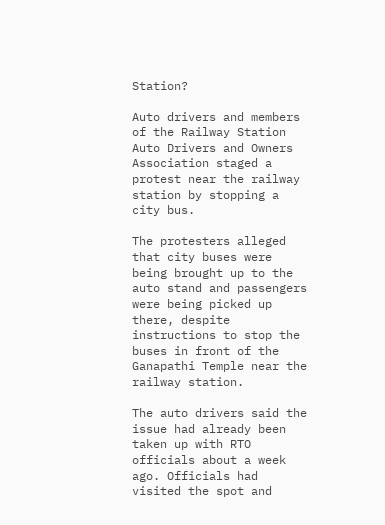Station?

Auto drivers and members of the Railway Station Auto Drivers and Owners Association staged a protest near the railway station by stopping a city bus.

The protesters alleged that city buses were being brought up to the auto stand and passengers were being picked up there, despite instructions to stop the buses in front of the Ganapathi Temple near the railway station.

The auto drivers said the issue had already been taken up with RTO officials about a week ago. Officials had visited the spot and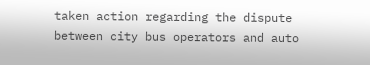taken action regarding the dispute between city bus operators and auto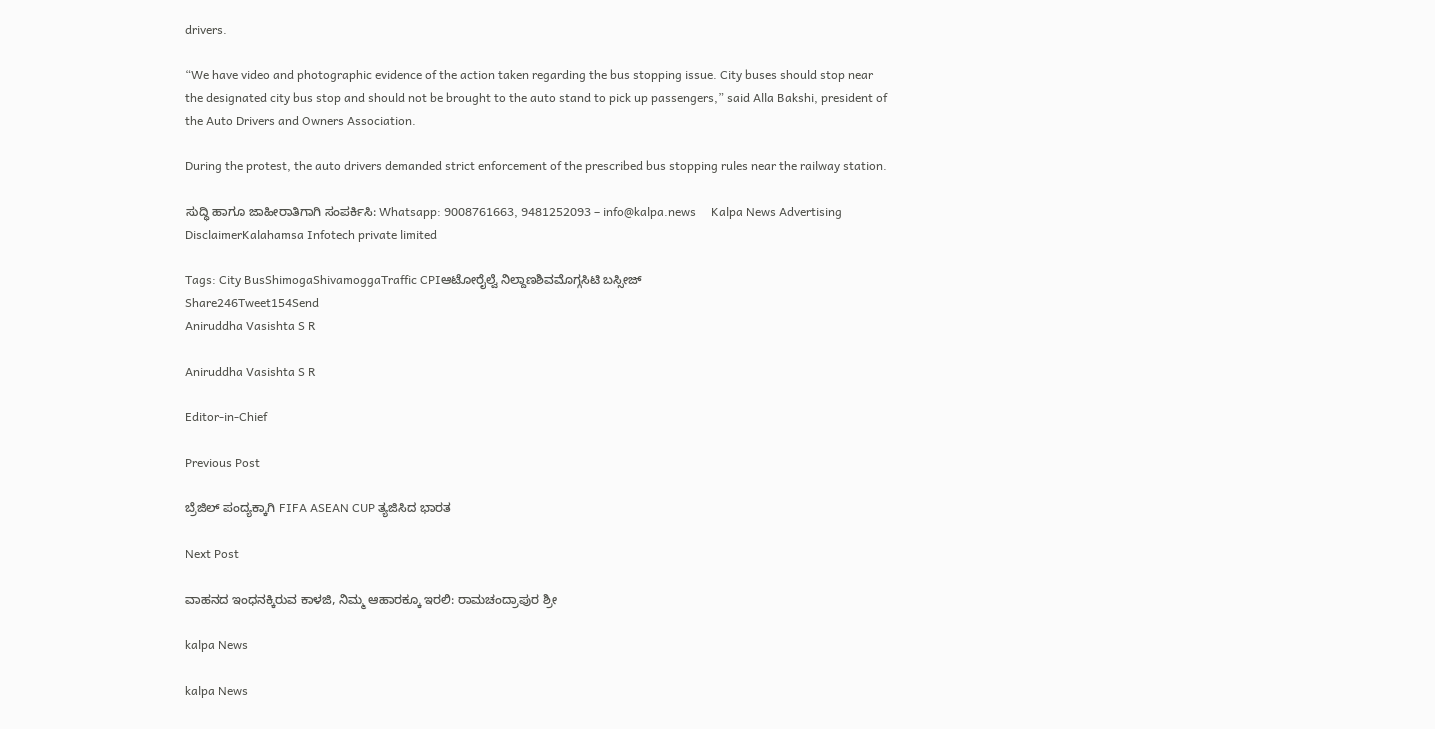drivers.

“We have video and photographic evidence of the action taken regarding the bus stopping issue. City buses should stop near the designated city bus stop and should not be brought to the auto stand to pick up passengers,” said Alla Bakshi, president of the Auto Drivers and Owners Association.

During the protest, the auto drivers demanded strict enforcement of the prescribed bus stopping rules near the railway station.

ಸುದ್ಧಿ ಹಾಗೂ ಜಾಹೀರಾತಿಗಾಗಿ ಸಂಪರ್ಕಿಸಿ: Whatsapp: 9008761663, 9481252093 – info@kalpa.news     Kalpa News Advertising DisclaimerKalahamsa Infotech private limited

Tags: City BusShimogaShivamoggaTraffic CPIಆಟೋರೈಲ್ವೆ ನಿಲ್ದಾಣಶಿವಮೊಗ್ಗಸಿಟಿ ಬಸ್ಸೀಜ್
Share246Tweet154Send
Aniruddha Vasishta S R

Aniruddha Vasishta S R

Editor-in-Chief

Previous Post

ಬ್ರೆಜಿಲ್ ಪಂದ್ಯಕ್ಕಾಗಿ FIFA ASEAN CUP ತ್ಯಜಿಸಿದ ಭಾರತ

Next Post

ವಾಹನದ ಇಂಧನಕ್ಕಿರುವ ಕಾಳಜಿ, ನಿಮ್ಮ ಆಹಾರಕ್ಕೂ ಇರಲಿ: ರಾಮಚಂದ್ರಾಪುರ ಶ್ರೀ

kalpa News

kalpa News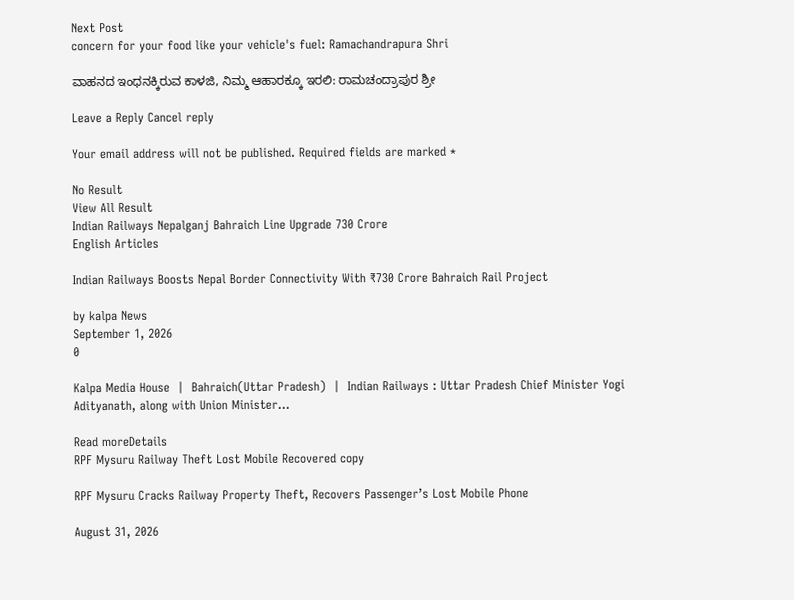Next Post
concern for your food like your vehicle's fuel: Ramachandrapura Shri

ವಾಹನದ ಇಂಧನಕ್ಕಿರುವ ಕಾಳಜಿ, ನಿಮ್ಮ ಆಹಾರಕ್ಕೂ ಇರಲಿ: ರಾಮಚಂದ್ರಾಪುರ ಶ್ರೀ

Leave a Reply Cancel reply

Your email address will not be published. Required fields are marked *

No Result
View All Result
Indian Railways Nepalganj Bahraich Line Upgrade 730 Crore
English Articles

Indian Railways Boosts Nepal Border Connectivity With ₹730 Crore Bahraich Rail Project

by kalpa News
September 1, 2026
0

Kalpa Media House  |  Bahraich(Uttar Pradesh)  |  Indian Railways : Uttar Pradesh Chief Minister Yogi Adityanath, along with Union Minister...

Read moreDetails
RPF Mysuru Railway Theft Lost Mobile Recovered copy

RPF Mysuru Cracks Railway Property Theft, Recovers Passenger’s Lost Mobile Phone

August 31, 2026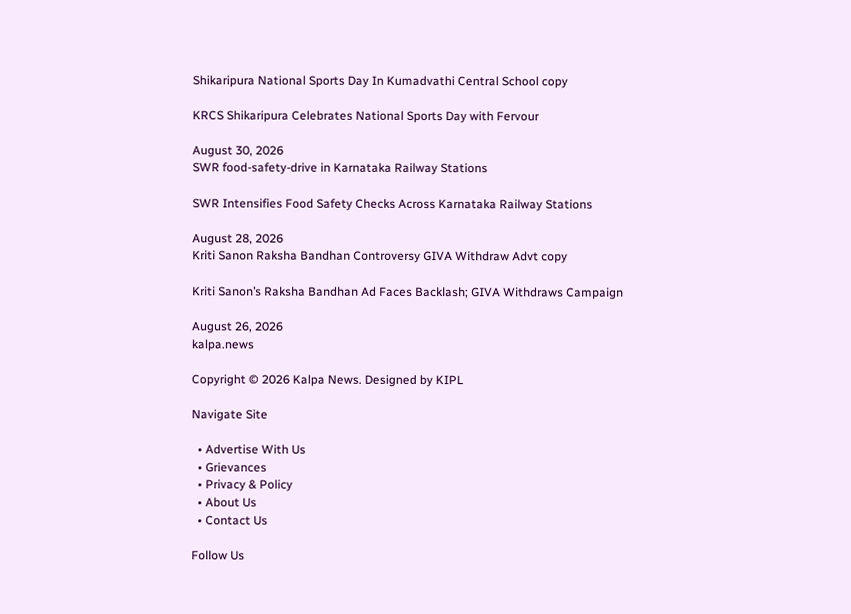Shikaripura National Sports Day In Kumadvathi Central School copy

KRCS Shikaripura Celebrates National Sports Day with Fervour

August 30, 2026
SWR food-safety-drive in Karnataka Railway Stations

SWR Intensifies Food Safety Checks Across Karnataka Railway Stations

August 28, 2026
Kriti Sanon Raksha Bandhan Controversy GIVA Withdraw Advt copy

Kriti Sanon’s Raksha Bandhan Ad Faces Backlash; GIVA Withdraws Campaign

August 26, 2026
kalpa.news

Copyright © 2026 Kalpa News. Designed by KIPL

Navigate Site

  • Advertise With Us
  • Grievances
  • Privacy & Policy
  • About Us
  • Contact Us

Follow Us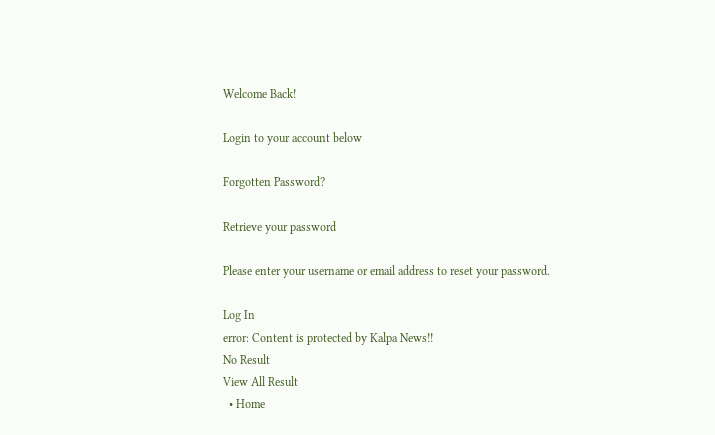Welcome Back!

Login to your account below

Forgotten Password?

Retrieve your password

Please enter your username or email address to reset your password.

Log In
error: Content is protected by Kalpa News!!
No Result
View All Result
  • Home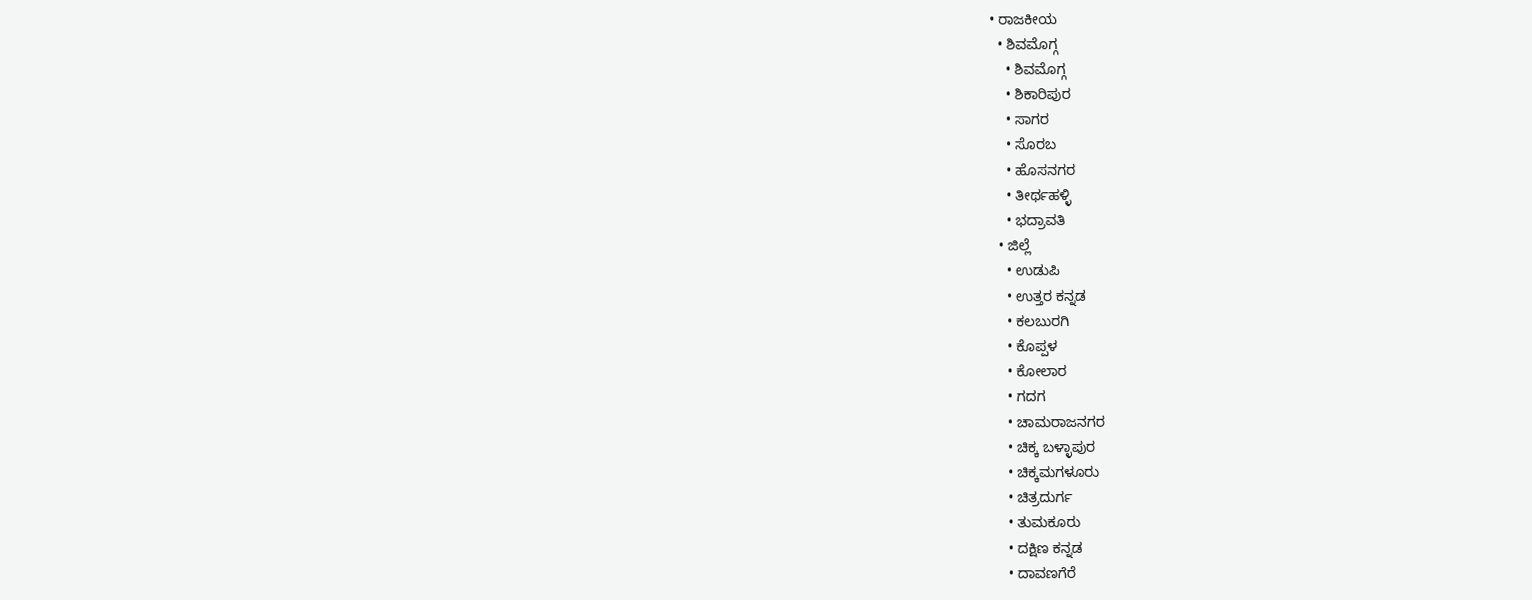• ರಾಜಕೀಯ
  • ಶಿವಮೊಗ್ಗ
    • ಶಿವಮೊಗ್ಗ
    • ಶಿಕಾರಿಪುರ
    • ಸಾಗರ
    • ಸೊರಬ
    • ಹೊಸನಗರ
    • ತೀರ್ಥಹಳ್ಳಿ
    • ಭದ್ರಾವತಿ
  • ಜಿಲ್ಲೆ
    • ಉಡುಪಿ
    • ಉತ್ತರ ಕನ್ನಡ
    • ಕಲಬುರಗಿ
    • ಕೊಪ್ಪಳ
    • ಕೋಲಾರ
    • ಗದಗ
    • ಚಾಮರಾಜನಗರ
    • ಚಿಕ್ಕ ಬಳ್ಳಾಪುರ
    • ಚಿಕ್ಕಮಗಳೂರು
    • ಚಿತ್ರದುರ್ಗ
    • ತುಮಕೂರು
    • ದಕ್ಷಿಣ ಕನ್ನಡ
    • ದಾವಣಗೆರೆ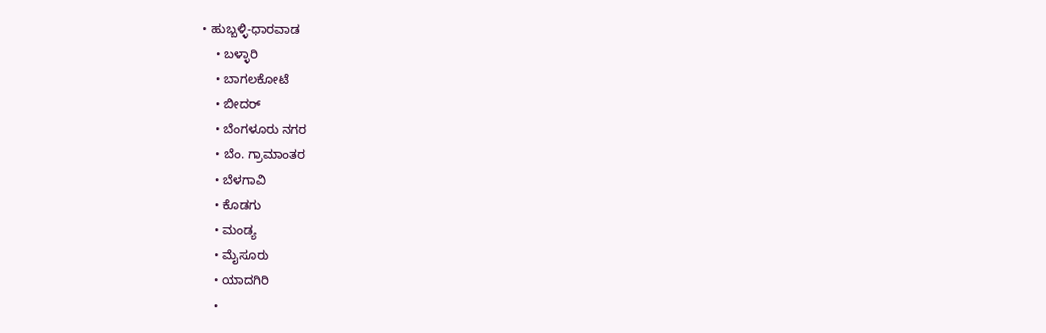• ಹುಬ್ಬಳ್ಳಿ-ಧಾರವಾಡ
    • ಬಳ್ಳಾರಿ
    • ಬಾಗಲಕೋಟೆ
    • ಬೀದರ್
    • ಬೆಂಗಳೂರು ನಗರ
    • ಬೆಂ. ಗ್ರಾಮಾಂತರ
    • ಬೆಳಗಾವಿ
    • ಕೊಡಗು
    • ಮಂಡ್ಯ
    • ಮೈಸೂರು
    • ಯಾದಗಿರಿ
    •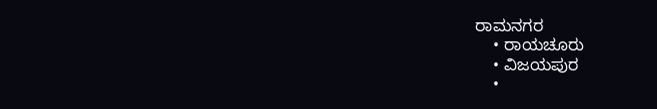ರಾಮನಗರ
    • ರಾಯಚೂರು
    • ವಿಜಯಪುರ
    •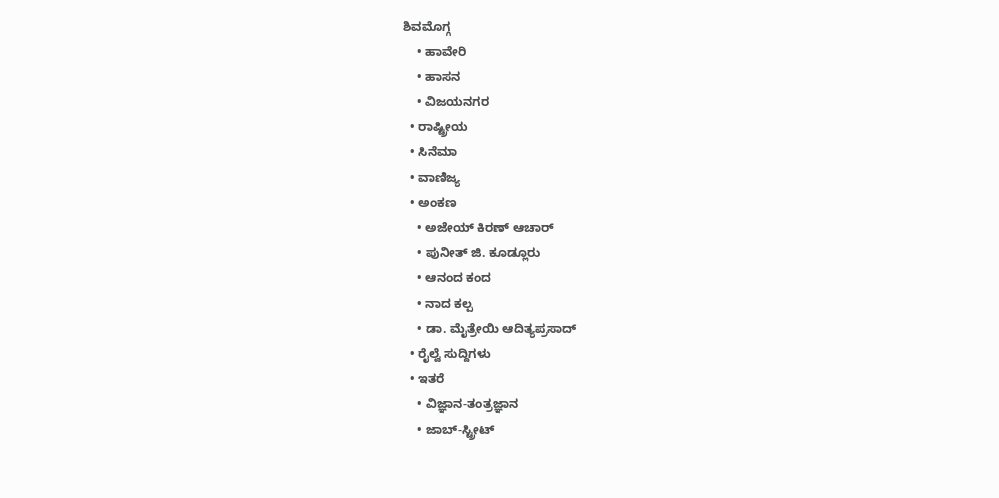ಶಿವಮೊಗ್ಗ
    • ಹಾವೇರಿ
    • ಹಾಸನ
    • ವಿಜಯನಗರ
  • ರಾಷ್ಟ್ರೀಯ
  • ಸಿನೆಮಾ
  • ವಾಣಿಜ್ಯ
  • ಅಂಕಣ
    • ಅಜೇಯ್ ಕಿರಣ್ ಆಚಾರ್
    • ಪುನೀತ್ ಜಿ. ಕೂಡ್ಲೂರು
    • ಆನಂದ ಕಂದ
    • ನಾದ ಕಲ್ಪ
    • ಡಾ. ಮೈತ್ರೇಯಿ ಆದಿತ್ಯಪ್ರಸಾದ್
  • ರೈಲ್ವೆ ಸುದ್ದಿಗಳು
  • ಇತರೆ
    • ವಿಜ್ಞಾನ-ತಂತ್ರಜ್ಞಾನ
    • ಜಾಬ್-ಸ್ಟ್ರೀಟ್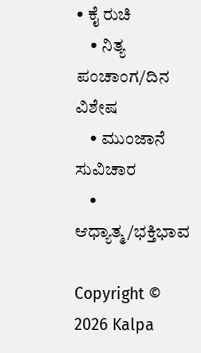• ಕೈ ರುಚಿ
    • ನಿತ್ಯ ಪಂಚಾಂಗ/ದಿನ ವಿಶೇಷ
    • ಮುಂಜಾನೆ ಸುವಿಚಾರ
    • ಆಧ್ಯಾತ್ಮ/ಭಕ್ತಿಭಾವ

Copyright © 2026 Kalpa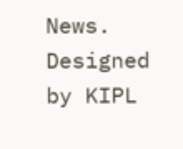News. Designed by KIPL